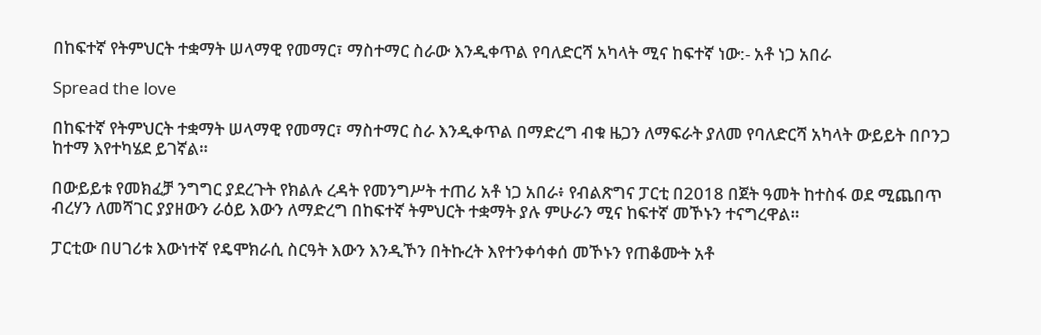በከፍተኛ የትምህርት ተቋማት ሠላማዊ የመማር፣ ማስተማር ስራው እንዲቀጥል የባለድርሻ አካላት ሚና ከፍተኛ ነው:- አቶ ነጋ አበራ

Spread the love

በከፍተኛ የትምህርት ተቋማት ሠላማዊ የመማር፣ ማስተማር ስራ እንዲቀጥል በማድረግ ብቁ ዜጋን ለማፍራት ያለመ የባለድርሻ አካላት ውይይት በቦንጋ ከተማ እየተካሄደ ይገኛል።

በውይይቱ የመክፈቻ ንግግር ያደረጉት የክልሉ ረዳት የመንግሥት ተጠሪ አቶ ነጋ አበራ፥ የብልጽግና ፓርቲ በ2018 በጀት ዓመት ከተስፋ ወደ ሚጨበጥ ብረሃን ለመሻገር ያያዘውን ራዕይ እውን ለማድረግ በከፍተኛ ትምህርት ተቋማት ያሉ ምሁራን ሚና ከፍተኛ መኾኑን ተናግረዋል።

ፓርቲው በሀገሪቱ እውነተኛ የዴሞክራሲ ስርዓት እውን እንዲኾን በትኩረት እየተንቀሳቀሰ መኾኑን የጠቆሙት አቶ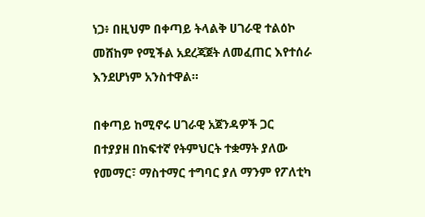ነጋ፥ በዚህም በቀጣይ ትላልቅ ሀገራዊ ተልዕኮ መሸከም የሚችል አደረጃጀት ለመፈጠር እየተሰራ እንደሆነም አንስተዋል።

በቀጣይ ከሚኖሩ ሀገራዊ አጀንዳዎች ጋር በተያያዘ በከፍተኛ የትምህርት ተቋማት ያለው የመማር፣ ማስተማር ተግባር ያለ ማንም የፖለቲካ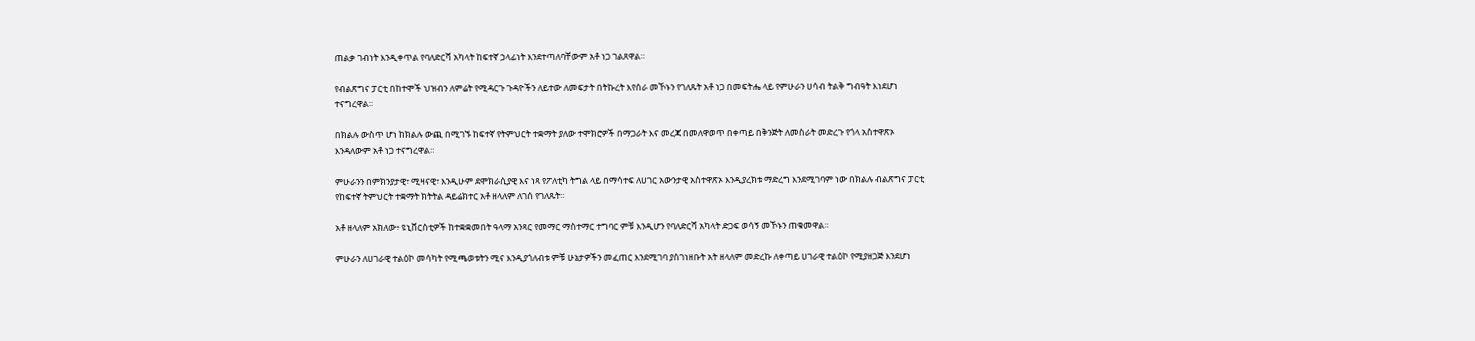ጠልቃ ገብነት እንዲቀጥል የባለድርሻ አካላት ከፍተኛ ኃላፊነት እንደተጣለባቸውም አቶ ነጋ ገልጸዋል።

የብልጽግና ፓርቲ በከተሞች ህዝብን ለምሬት የሚዳርጉ ጉዳዮችን ለይተው ለመፍታት በትኩረት እየሰራ መኾኑን የገለጹት አቶ ነጋ በመፍትሔ ላይ የምሁራን ሀሳብ ትልቅ ግብዓት እነደሆነ ተናግረዋል።

በክልሉ ውስጥ ሆነ ከክልሉ ውጪ በሚገኙ ከፍተኛ የትምህርት ተቋማት ያለው ተሞክሮዎች በማጋራት እና መረጃ በመለዋወጥ በቀጣይ በቅንጅት ለመስራት መድረጉ የጎላ አስተዋጽኦ እንዳለውም አቶ ነጋ ተናግረዋል።

ምሁራንን በምክንያታዊ፣ ሚዛናዊ፣ እንዲሁም ደሞክራሲያዊ እና ነጻ የፖለቲካ ትግል ላይ በማሳተፍ ለሀገር አውንታዊ አስተዋጽኦ እንዲያረክቱ ማድረግ እንደሚገባም ነው በክልሉ ብልጽግና ፓርቲ የከፍተኛ ትምህርት ተቋማት ክትትል ዳይሬክተር አቶ ዘላለም ለገሰ የገለጹት።

አቶ ዘላለም አክለው፥ ዩኒቨርስቲዎች ከተቋቋመበት ዓላማ አንጻር የመማር ማስተማር ተግባር ምቹ እንዲሆን የባለድርሻ አካላት ድጋፍ ወሳኝ መኾኑን ጠቁመዋል።

ምሁራን ለሀገራዊ ተልዕኮ መሳካት የሚጫወቱትን ሚና እንዲያጎለብቱ ምቹ ሁኔታዎችን መፈጠር እንደሚገባ ያስገነዘቡት አት ዘላለም መድረኩ ለቀጣይ ሀገራዊ ተልዕኮ የሚያዘጋጅ እንደሆነ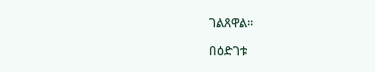ገልጸዋል።

በዕድገቱ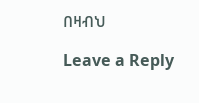በዛብህ

Leave a Reply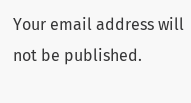Your email address will not be published.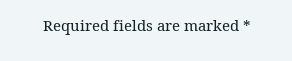Required fields are marked *